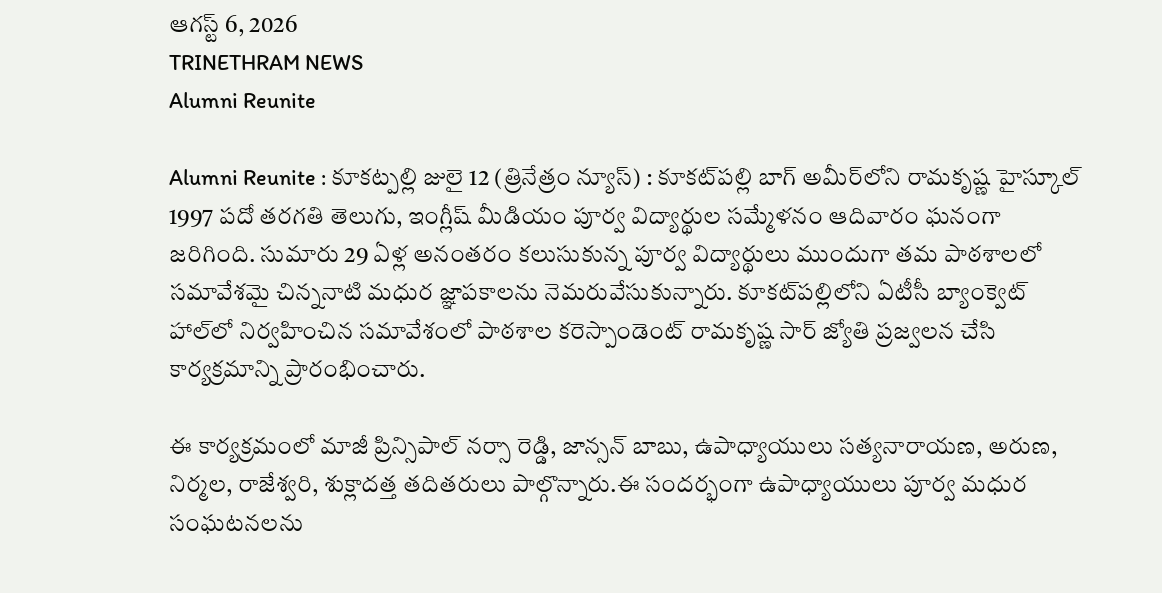ఆగస్ట్ 6, 2026
TRINETHRAM NEWS
Alumni Reunite

Alumni Reunite : కూకట్పల్లి జులై 12 (త్రినేత్రం న్యూస్) : కూకట్‌పల్లి బాగ్ అమీర్‌లోని రామకృష్ణ హైస్కూల్ 1997 పదో తరగతి తెలుగు, ఇంగ్లీష్ మీడియం పూర్వ విద్యార్థుల సమ్మేళనం ఆదివారం ఘనంగా జరిగింది. సుమారు 29 ఏళ్ల అనంతరం కలుసుకున్న పూర్వ విద్యార్థులు ముందుగా తమ పాఠశాలలో సమావేశమై చిన్ననాటి మధుర జ్ఞాపకాలను నెమరువేసుకున్నారు. కూకట్‌పల్లిలోని ఏటీసీ బ్యాంక్వెట్ హాల్‌లో నిర్వహించిన సమావేశంలో పాఠశాల కరెస్పాండెంట్ రామకృష్ణ సార్ జ్యోతి ప్రజ్వలన చేసి కార్యక్రమాన్ని ప్రారంభించారు.

ఈ కార్యక్రమంలో మాజీ ప్రిన్సిపాల్ నర్సా రెడ్డి, జాన్సన్ బాబు, ఉపాధ్యాయులు సత్యనారాయణ, అరుణ, నిర్మల, రాజేశ్వరి, శుక్లాదత్త తదితరులు పాల్గొన్నారు.ఈ సందర్భంగా ఉపాధ్యాయులు పూర్వ మధుర సంఘటనలను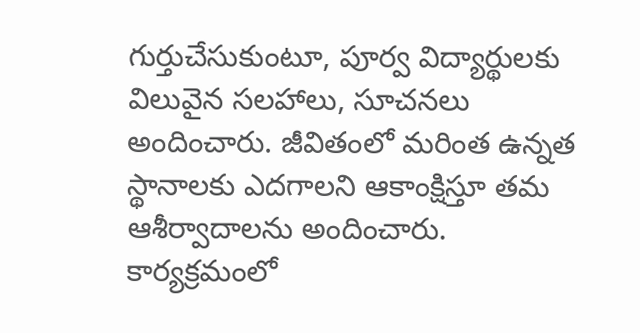గుర్తుచేసుకుంటూ, పూర్వ విద్యార్థులకు విలువైన సలహాలు, సూచనలు అందించారు. జీవితంలో మరింత ఉన్నత స్థానాలకు ఎదగాలని ఆకాంక్షిస్తూ తమ ఆశీర్వాదాలను అందించారు. కార్యక్రమంలో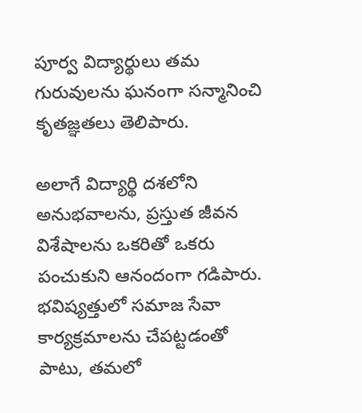పూర్వ విద్యార్థులు తమ గురువులను ఘనంగా సన్మానించి కృతజ్ఞతలు తెలిపారు.

అలాగే విద్యార్థి దశలోని అనుభవాలను, ప్రస్తుత జీవన విశేషాలను ఒకరితో ఒకరు పంచుకుని ఆనందంగా గడిపారు. భవిష్యత్తులో సమాజ సేవా కార్యక్రమాలను చేపట్టడంతో పాటు, తమలో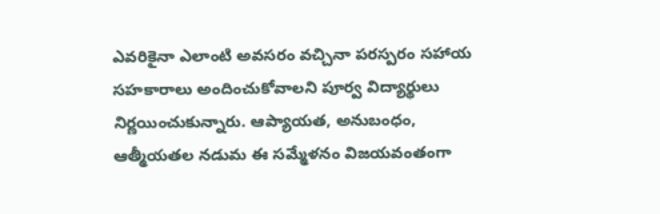ఎవరికైనా ఎలాంటి అవసరం వచ్చినా పరస్పరం సహాయ సహకారాలు అందించుకోవాలని పూర్వ విద్యార్థులు నిర్ణయించుకున్నారు. ఆప్యాయత, అనుబంధం, ఆత్మీయతల నడుమ ఈ సమ్మేళనం విజయవంతంగా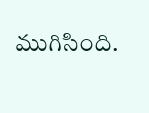ముగిసింది.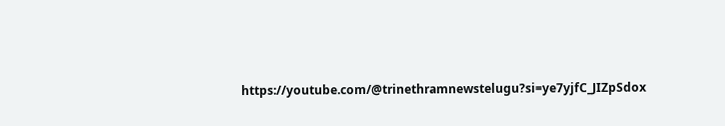https://youtube.com/@trinethramnewstelugu?si=ye7yjfC_JIZpSdox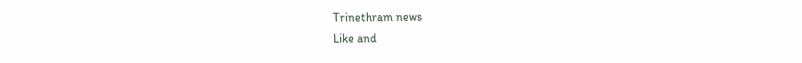Trinethram news
Like and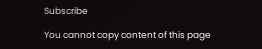Subscribe

You cannot copy content of this page